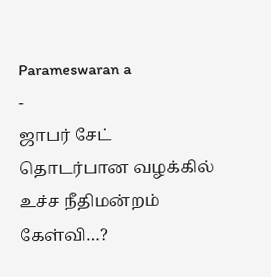Parameswaran a
-
ஜாபர் சேட் தொடர்பான வழக்கில் உச்ச நீதிமன்றம் கேள்வி…?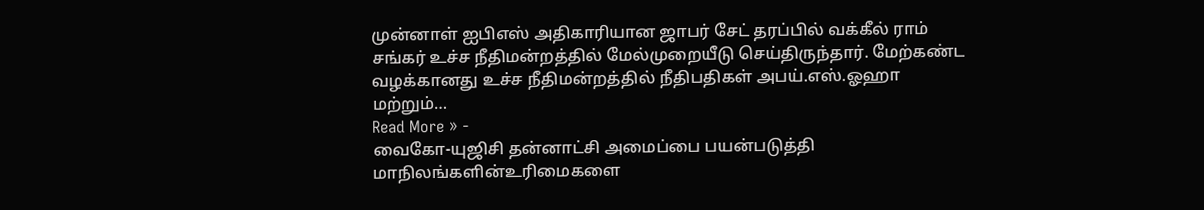முன்னாள் ஐபிஎஸ் அதிகாரியான ஜாபர் சேட் தரப்பில் வக்கீல் ராம் சங்கர் உச்ச நீதிமன்றத்தில் மேல்முறையீடு செய்திருந்தார். மேற்கண்ட வழக்கானது உச்ச நீதிமன்றத்தில் நீதிபதிகள் அபய்.எஸ்.ஓஹா மற்றும்…
Read More » -
வைகோ-யுஜிசி தன்னாட்சி அமைப்பை பயன்படுத்தி மாநிலங்களின்உரிமைகளை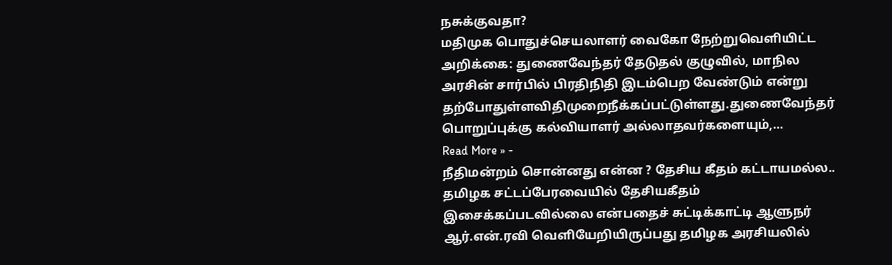நசுக்குவதா?
மதிமுக பொதுச்செயலாளர் வைகோ நேற்றுவெளியிட்ட அறிக்கை: துணைவேந்தர் தேடுதல் குழுவில், மாநில அரசின் சார்பில் பிரதிநிதி இடம்பெற வேண்டும் என்று தற்போதுள்ளவிதிமுறைநீக்கப்பட்டுள்ளது.துணைவேந்தர் பொறுப்புக்கு கல்வியாளர் அல்லாதவர்களையும்,…
Read More » -
நீதிமன்றம் சொன்னது என்ன ? தேசிய கீதம் கட்டாயமல்ல..
தமிழக சட்டப்பேரவையில் தேசியகீதம் இசைக்கப்படவில்லை என்பதைச் சுட்டிக்காட்டி ஆளுநர் ஆர்.என்.ரவி வெளியேறியிருப்பது தமிழக அரசியலில்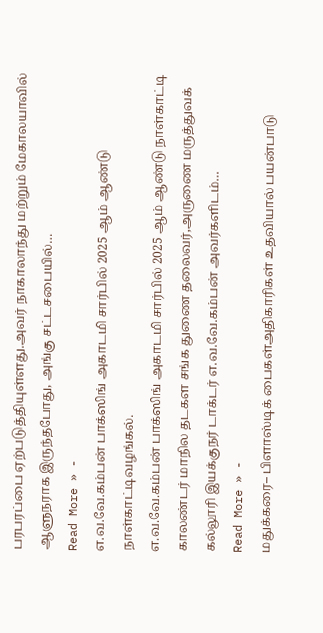பரபரப்பை ஏற்படுத்தியுள்ளது.அவர் நாகாலாந்து மற்றும் மேகாலயாவில் ஆளுநராக இருந்தபோது, அங்கு சட்டசபையில்…
Read More » -
எ.வ.வே.கம்பன் பாக்ஸிங் அகாடமி சார்பில் 2025 ஆம் ஆண்டு நாள்காட்டிவழங்கல்.
எ.வ.வே.கம்பன் பாக்ஸிங் அகாடமி சார்பில் 2025 ஆம் ஆண்டு நாள்காட்டி காலண்டர் மாநில தடகள சங்க துணை தலைவர்,அருணை மருத்துவக் கல்லூரி இயக்குநர் டாக்டர் எ.வ.வே.கம்பன் அவர்களிடம்…
Read More » -
மதுக்கரை– பிளாஸ்டிக் பைகள்அதிகாரிகள் உதவியால் பயன்பாடு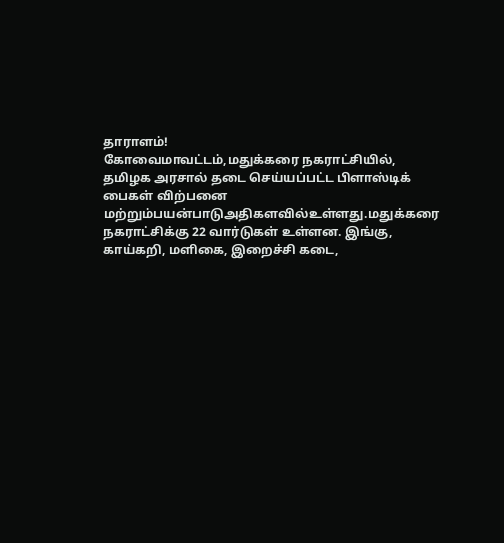தாராளம்!
கோவைமாவட்டம்,மதுக்கரை நகராட்சியில், தமிழக அரசால் தடை செய்யப்பட்ட பிளாஸ்டிக் பைகள் விற்பனை மற்றும்பயன்பாடுஅதிகளவில்உள்ளது.மதுக்கரை நகராட்சிக்கு 22 வார்டுகள் உள்ளன. இங்கு, காய்கறி, மளிகை, இறைச்சி கடை,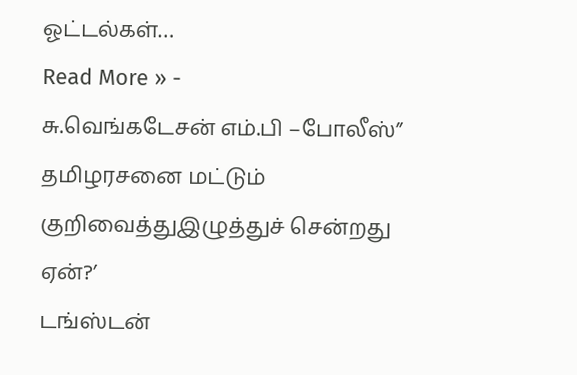ஓட்டல்கள்…
Read More » -
சு.வெங்கடேசன் எம்.பி –போலீஸ்” தமிழரசனை மட்டும் குறிவைத்துஇழுத்துச் சென்றது ஏன்?’
டங்ஸ்டன்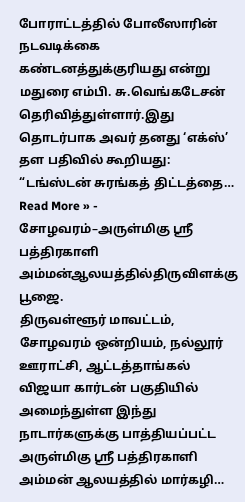போராட்டத்தில் போலீஸாரின் நடவடிக்கை கண்டனத்துக்குரியது என்று மதுரை எம்பி. சு.வெங்கடேசன் தெரிவித்துள்ளார்.இது தொடர்பாக அவர் தனது ‘எக்ஸ்’ தள பதிவில் கூறியது: “டங்ஸ்டன் சுரங்கத் திட்டத்தை…
Read More » -
சோழவரம்–அருள்மிகு ஸ்ரீ பத்திரகாளி அம்மன்ஆலயத்தில்திருவிளக்கு பூஜை.
திருவள்ளூர் மாவட்டம், சோழவரம் ஒன்றியம், நல்லூர் ஊராட்சி, ஆட்டத்தாங்கல் விஜயா கார்டன் பகுதியில் அமைந்துள்ள இந்து நாடார்களுக்கு பாத்தியப்பட்ட அருள்மிகு ஸ்ரீ பத்திரகாளி அம்மன் ஆலயத்தில் மார்கழி…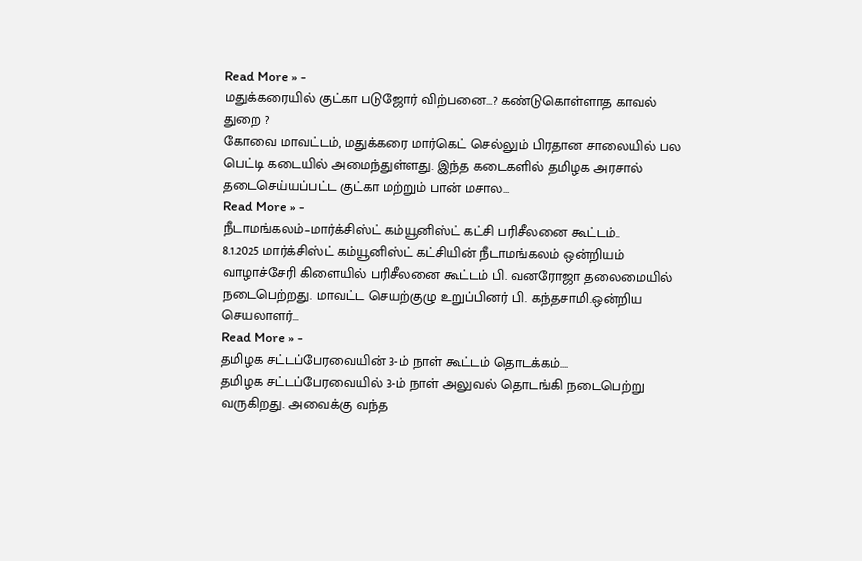Read More » -
மதுக்கரையில் குட்கா படுஜோர் விற்பனை…? கண்டுகொள்ளாத காவல் துறை ?
கோவை மாவட்டம், மதுக்கரை மார்கெட் செல்லும் பிரதான சாலையில் பல பெட்டி கடையில் அமைந்துள்ளது. இந்த கடைகளில் தமிழக அரசால் தடைசெய்யப்பட்ட குட்கா மற்றும் பான் மசால…
Read More » -
நீடாமங்கலம்–மார்க்சிஸ்ட் கம்யூனிஸ்ட் கட்சி பரிசீலனை கூட்டம்..
8.1.2025 மார்க்சிஸ்ட் கம்யூனிஸ்ட் கட்சியின் நீடாமங்கலம் ஒன்றியம் வாழாச்சேரி கிளையில் பரிசீலனை கூட்டம் பி. வனரோஜா தலைமையில் நடைபெற்றது. மாவட்ட செயற்குழு உறுப்பினர் பி. கந்தசாமி.ஒன்றிய செயலாளர்…
Read More » -
தமிழக சட்டப்பேரவையின் 3-ம் நாள் கூட்டம் தொடக்கம்….
தமிழக சட்டப்பேரவையில் 3-ம் நாள் அலுவல் தொடங்கி நடைபெற்று வருகிறது. அவைக்கு வந்த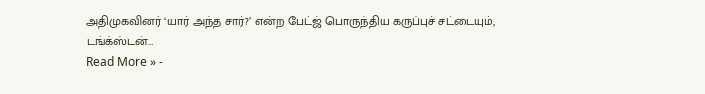அதிமுகவினர் ‘யார் அந்த சார்?’ என்ற பேட்ஜ் பொருந்திய கருப்புச் சட்டையும், டங்க்ஸ்டன்…
Read More » -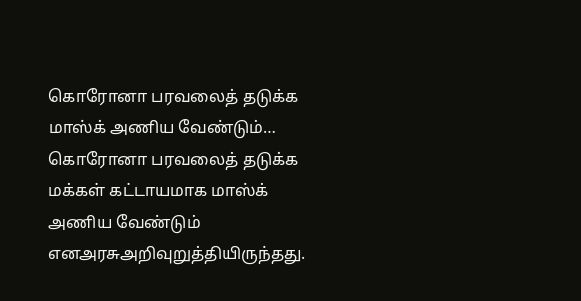கொரோனா பரவலைத் தடுக்க மாஸ்க் அணிய வேண்டும்…
கொரோனா பரவலைத் தடுக்க மக்கள் கட்டாயமாக மாஸ்க் அணிய வேண்டும் எனஅரசுஅறிவுறுத்தியிருந்தது.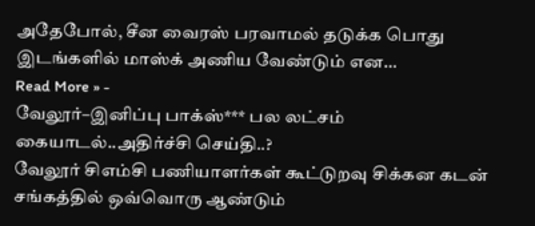அதேபோல், சீன வைரஸ் பரவாமல் தடுக்க பொது இடங்களில் மாஸ்க் அணிய வேண்டும் என…
Read More » -
வேலூர்–இனிப்பு பாக்ஸ்*** பல லட்சம் கையாடல்..அதிர்ச்சி செய்தி..?
வேலூர் சிஎம்சி பணியாளர்கள் கூட்டுறவு சிக்கன கடன் சங்கத்தில் ஒவ்வொரு ஆண்டும்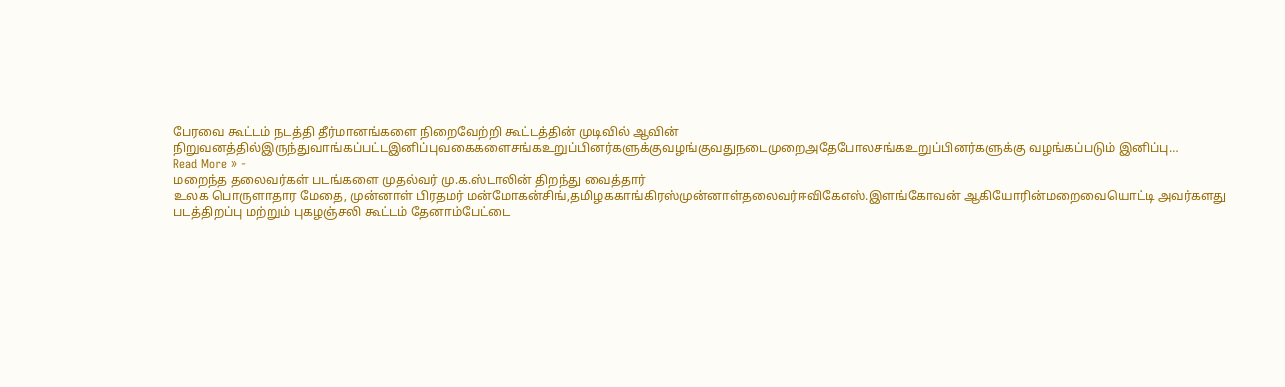பேரவை கூட்டம் நடத்தி தீர்மானங்களை நிறைவேற்றி கூட்டத்தின் முடிவில் ஆவின் நிறுவனத்தில்இருந்துவாங்கப்பட்டஇனிப்புவகைகளைசங்கஉறுப்பினர்களுக்குவழங்குவதுநடைமுறைஅதேபோலசங்கஉறுப்பினர்களுக்கு வழங்கப்படும் இனிப்பு…
Read More » -
மறைந்த தலைவர்கள் படங்களை முதல்வர் மு.க.ஸ்டாலின் திறந்து வைத்தார்
உலக பொருளாதார மேதை, முன்னாள் பிரதமர் மன்மோகன்சிங்,தமிழககாங்கிரஸ்முன்னாள்தலைவர்ஈவிகேஎஸ்.இளங்கோவன் ஆகியோரின்மறைவையொட்டி அவர்களது படத்திறப்பு மற்றும் புகழஞ்சலி கூட்டம் தேனாம்பேட்டை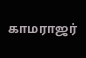காமராஜர்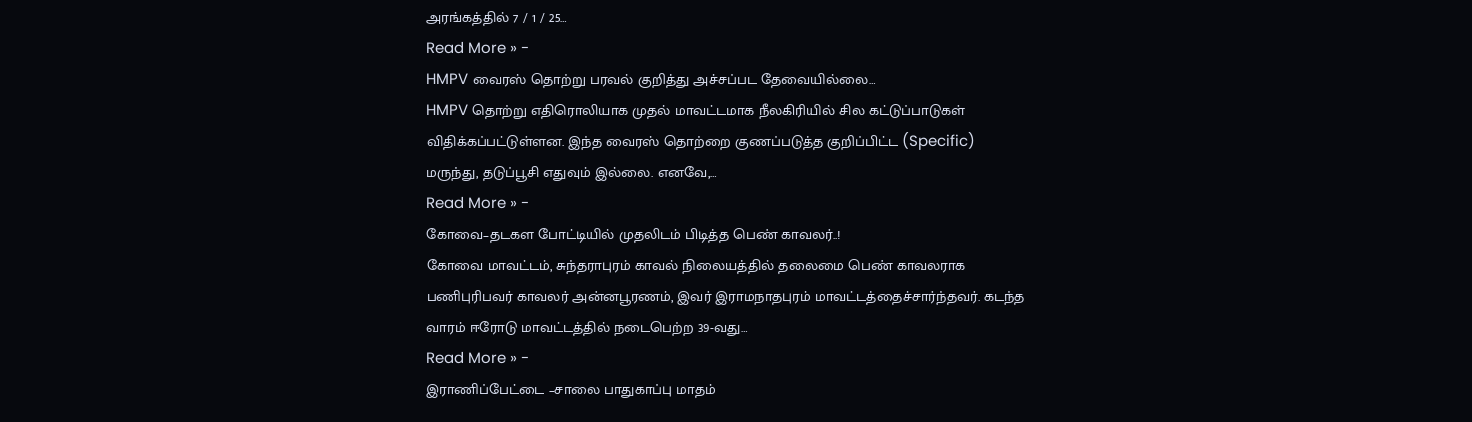அரங்கத்தில் 7 / 1 / 25…
Read More » -
HMPV வைரஸ் தொற்று பரவல் குறித்து அச்சப்பட தேவையில்லை…
HMPV தொற்று எதிரொலியாக முதல் மாவட்டமாக நீலகிரியில் சில கட்டுப்பாடுகள் விதிக்கப்பட்டுள்ளன. இந்த வைரஸ் தொற்றை குணப்படுத்த குறிப்பிட்ட (Specific) மருந்து, தடுப்பூசி எதுவும் இல்லை. எனவே,…
Read More » -
கோவை–தடகள போட்டியில் முதலிடம் பிடித்த பெண் காவலர்..!
கோவை மாவட்டம், சுந்தராபுரம் காவல் நிலையத்தில் தலைமை பெண் காவலராக பணிபுரிபவர் காவலர் அன்னபூரணம், இவர் இராமநாதபுரம் மாவட்டத்தைச்சார்ந்தவர். கடந்த வாரம் ஈரோடு மாவட்டத்தில் நடைபெற்ற 39-வது…
Read More » -
இராணிப்பேட்டை –சாலை பாதுகாப்பு மாதம்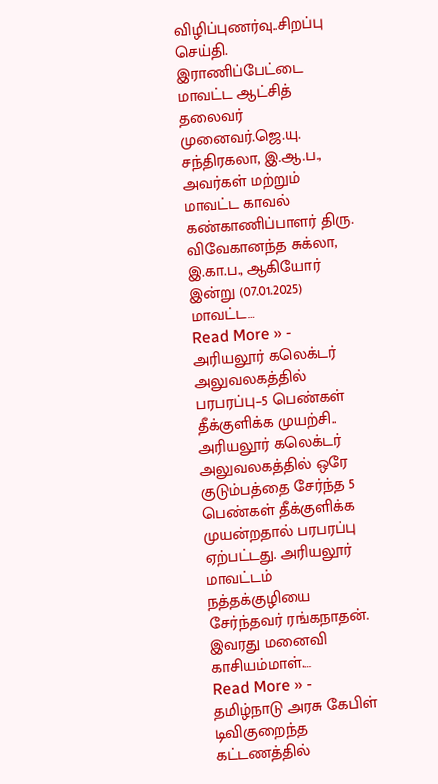விழிப்புணர்வு..சிறப்பு செய்தி.
இராணிப்பேட்டை மாவட்ட ஆட்சித் தலைவர் முனைவர்.ஜெ.யு. சந்திரகலா, இ.ஆ.ப., அவர்கள் மற்றும் மாவட்ட காவல் கண்காணிப்பாளர் திரு. விவேகானந்த சுக்லா, இ.கா.ப., ஆகியோர் இன்று (07.01.2025) மாவட்ட…
Read More » -
அரியலூர் கலெக்டர் அலுவலகத்தில் பரபரப்பு–5 பெண்கள் தீக்குளிக்க முயற்சி..
அரியலூர் கலெக்டர் அலுவலகத்தில் ஒரே குடும்பத்தை சேர்ந்த 5 பெண்கள் தீக்குளிக்க முயன்றதால் பரபரப்பு ஏற்பட்டது. அரியலூர் மாவட்டம் நத்தக்குழியை சேர்ந்தவர் ரங்கநாதன். இவரது மனைவி காசியம்மாள்.…
Read More » -
தமிழ்நாடு அரசு கேபிள் டிவிகுறைந்த கட்டணத்தில்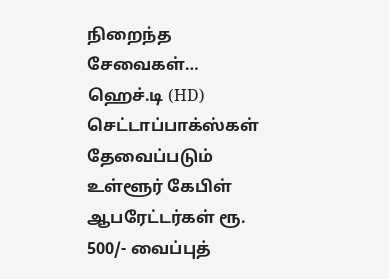நிறைந்த சேவைகள்…
ஹெச்.டி (HD) செட்டாப்பாக்ஸ்கள் தேவைப்படும் உள்ளூர் கேபிள் ஆபரேட்டர்கள் ரூ. 500/- வைப்புத்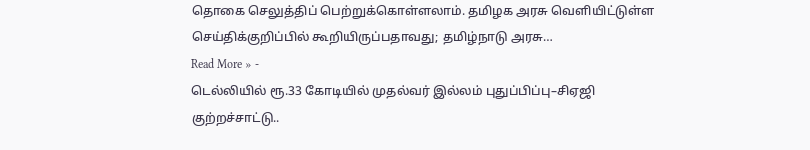தொகை செலுத்திப் பெற்றுக்கொள்ளலாம். தமிழக அரசு வெளியிட்டுள்ள செய்திக்குறிப்பில் கூறியிருப்பதாவது; தமிழ்நாடு அரசு…
Read More » -
டெல்லியில் ரூ.33 கோடியில் முதல்வர் இல்லம் புதுப்பிப்பு–சிஏஜி குற்றச்சாட்டு..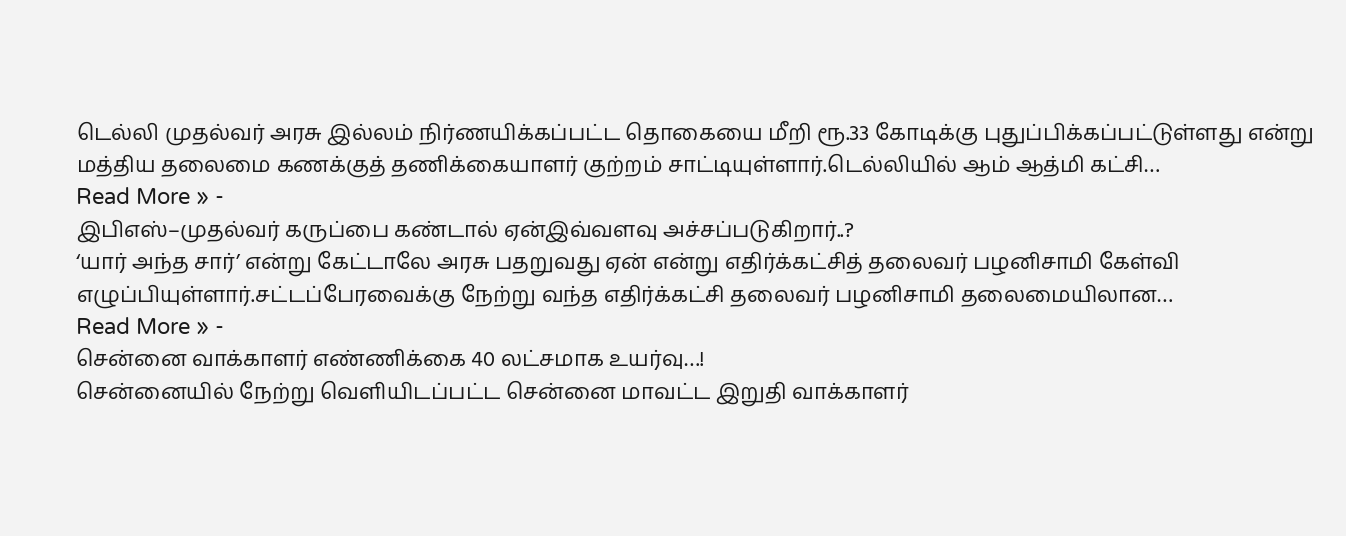டெல்லி முதல்வர் அரசு இல்லம் நிர்ணயிக்கப்பட்ட தொகையை மீறி ரூ.33 கோடிக்கு புதுப்பிக்கப்பட்டுள்ளது என்று மத்திய தலைமை கணக்குத் தணிக்கையாளர் குற்றம் சாட்டியுள்ளார்.டெல்லியில் ஆம் ஆத்மி கட்சி…
Read More » -
இபிஎஸ்–முதல்வர் கருப்பை கண்டால் ஏன்இவ்வளவு அச்சப்படுகிறார்..?
‘யார் அந்த சார்’ என்று கேட்டாலே அரசு பதறுவது ஏன் என்று எதிர்க்கட்சித் தலைவர் பழனிசாமி கேள்வி எழுப்பியுள்ளார்.சட்டப்பேரவைக்கு நேற்று வந்த எதிர்க்கட்சி தலைவர் பழனிசாமி தலைமையிலான…
Read More » -
சென்னை வாக்காளர் எண்ணிக்கை 40 லட்சமாக உயர்வு…!
சென்னையில் நேற்று வெளியிடப்பட்ட சென்னை மாவட்ட இறுதி வாக்காளர்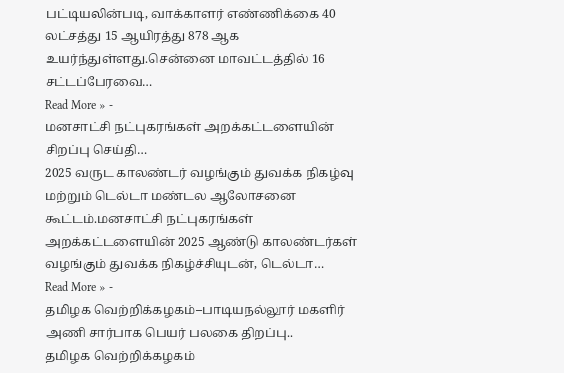பட்டியலின்படி, வாக்காளர் எண்ணிக்கை 40 லட்சத்து 15 ஆயிரத்து 878 ஆக உயர்ந்துள்ளது.சென்னை மாவட்டத்தில் 16 சட்டப்பேரவை…
Read More » -
மனசாட்சி நட்புகரங்கள் அறக்கட்டளையின் சிறப்பு செய்தி…
2025 வருட காலண்டர் வழங்கும் துவக்க நிகழ்வு மற்றும் டெல்டா மண்டல ஆலோசனை கூட்டம்.மனசாட்சி நட்புகரங்கள் அறக்கட்டளையின் 2025 ஆண்டு காலண்டர்கள் வழங்கும் துவக்க நிகழ்ச்சியுடன், டெல்டா…
Read More » -
தமிழக வெற்றிக்கழகம்–பாடியநல்லூர் மகளிர் அணி சார்பாக பெயர் பலகை திறப்பு..
தமிழக வெற்றிக்கழகம்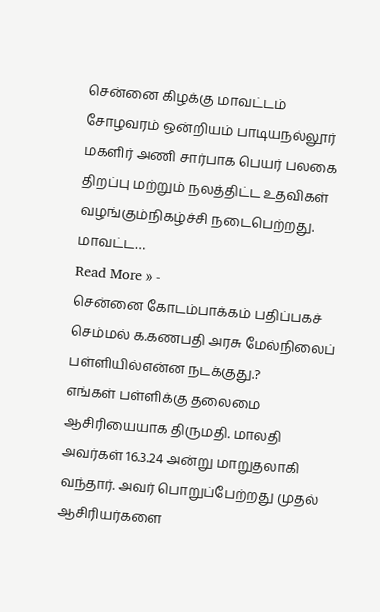சென்னை கிழக்கு மாவட்டம் சோழவரம் ஒன்றியம் பாடியநல்லூர் மகளிர் அணி சார்பாக பெயர் பலகை திறப்பு மற்றும் நலத்திட்ட உதவிகள் வழங்கும்நிகழ்ச்சி நடைபெற்றது. மாவட்ட…
Read More » -
சென்னை கோடம்பாக்கம் பதிப்பகச் செம்மல் க.கணபதி அரசு மேல்நிலைப் பள்ளியில்என்ன நடக்குது.?
எங்கள் பள்ளிக்கு தலைமை ஆசிரியையாக திருமதி. மாலதி அவர்கள் 16.3.24 அன்று மாறுதலாகி வந்தார். அவர் பொறுப்பேற்றது முதல் ஆசிரியர்களை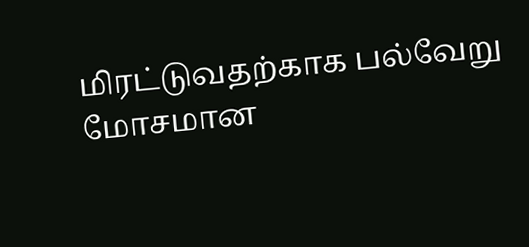மிரட்டுவதற்காக பல்வேறு மோசமான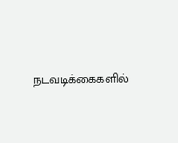நடவடிக்கைகளில்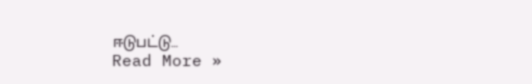ஈடுபட்டு…
Read More »